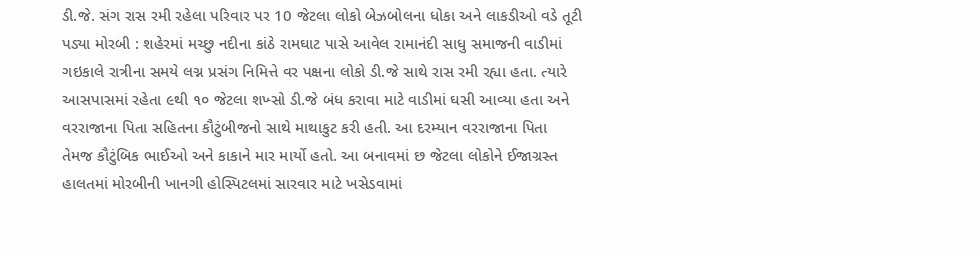ડી.જે. સંગ રાસ રમી રહેલા પરિવાર પર 10 જેટલા લોકો બેઝબોલના ધોકા અને લાકડીઓ વડે તૂટી પડ્યા મોરબી : શહેરમાં મચ્છુ નદીના કાંઠે રામઘાટ પાસે આવેલ રામાનંદી સાધુ સમાજની વાડીમાં ગઇકાલે રાત્રીના સમયે લગ્ન પ્રસંગ નિમિત્તે વર પક્ષના લોકો ડી.જે સાથે રાસ રમી રહ્યા હતા. ત્યારે આસપાસમાં રહેતા ૯થી ૧૦ જેટલા શખ્સો ડી.જે બંધ કરાવા માટે વાડીમાં ઘસી આવ્યા હતા અને વરરાજાના પિતા સહિતના કૌટુંબીજનો સાથે માથાકુટ કરી હતી. આ દરમ્યાન વરરાજાના પિતા તેમજ કૌટુંબિક ભાઈઓ અને કાકાને માર માર્યો હતો. આ બનાવમાં છ જેટલા લોકોને ઈજાગ્રસ્ત હાલતમાં મોરબીની ખાનગી હોસ્પિટલમાં સારવાર માટે ખસેડવામાં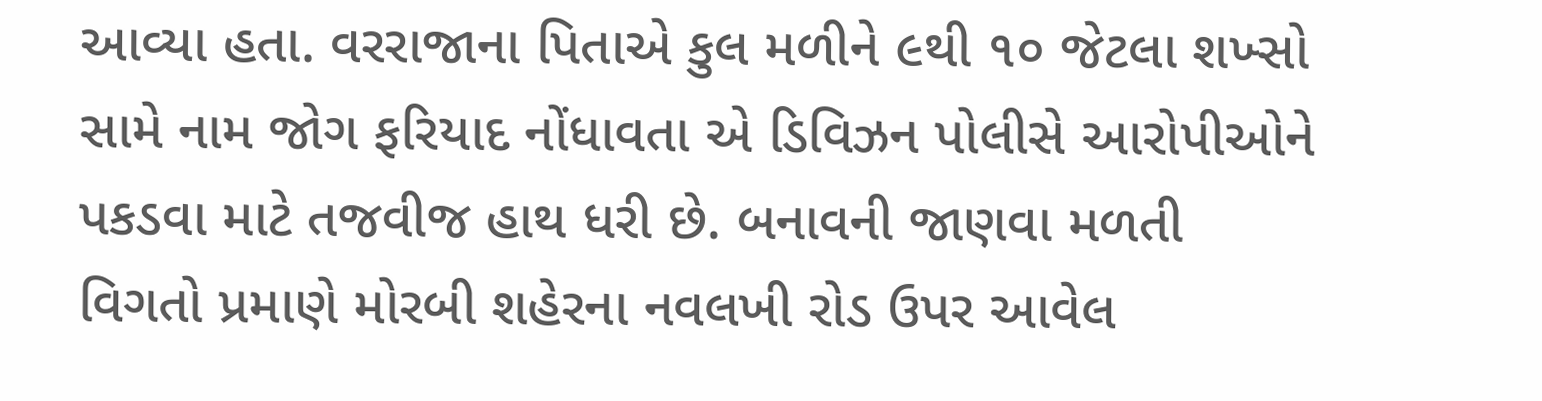આવ્યા હતા. વરરાજાના પિતાએ કુલ મળીને ૯થી ૧૦ જેટલા શખ્સો સામે નામ જોગ ફરિયાદ નોંધાવતા એ ડિવિઝન પોલીસે આરોપીઓને પકડવા માટે તજવીજ હાથ ધરી છે. બનાવની જાણવા મળતી વિગતો પ્રમાણે મોરબી શહેરના નવલખી રોડ ઉપર આવેલ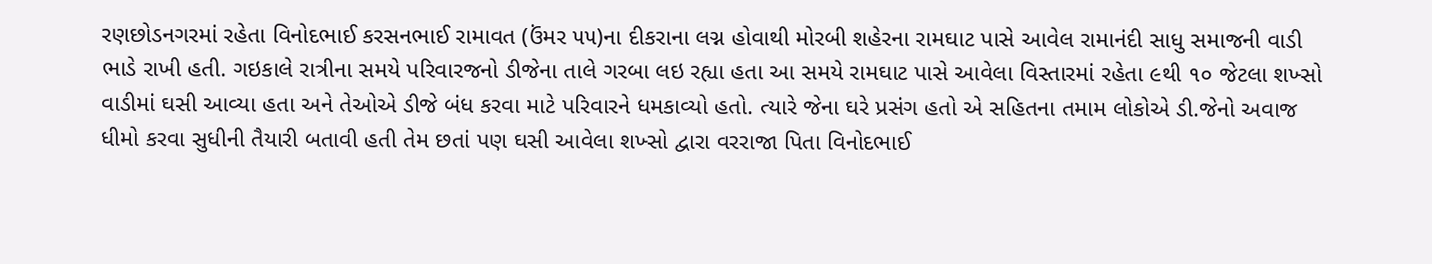રણછોડનગરમાં રહેતા વિનોદભાઈ કરસનભાઈ રામાવત (ઉંમર ૫૫)ના દીકરાના લગ્ન હોવાથી મોરબી શહેરના રામઘાટ પાસે આવેલ રામાનંદી સાધુ સમાજની વાડી ભાડે રાખી હતી. ગઇકાલે રાત્રીના સમયે પરિવારજનો ડીજેના તાલે ગરબા લઇ રહ્યા હતા આ સમયે રામઘાટ પાસે આવેલા વિસ્તારમાં રહેતા ૯થી ૧૦ જેટલા શખ્સો વાડીમાં ઘસી આવ્યા હતા અને તેઓએ ડીજે બંધ કરવા માટે પરિવારને ધમકાવ્યો હતો. ત્યારે જેના ઘરે પ્રસંગ હતો એ સહિતના તમામ લોકોએ ડી.જેનો અવાજ ધીમો કરવા સુધીની તૈયારી બતાવી હતી તેમ છતાં પણ ઘસી આવેલા શખ્સો દ્વારા વરરાજા પિતા વિનોદભાઈ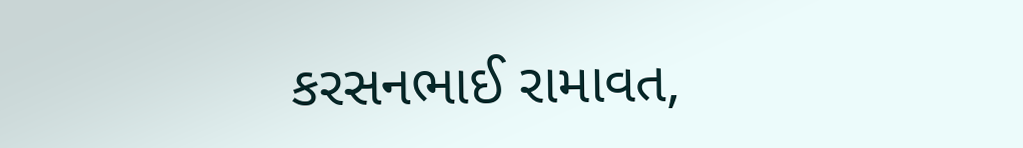કરસનભાઈ રામાવત,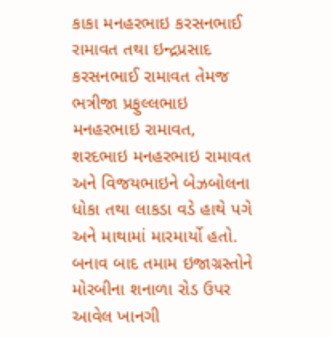કાકા મનહરભાઇ કરસનભાઈ રામાવત તથા ઇન્દ્રપ્રસાદ કરસનભાઈ રામાવત તેમજ ભત્રીજા પ્રફુલ્લભાઇ મનહરભાઇ રામાવત, શરદભાઇ મનહરભાઇ રામાવત અને વિજયભાઇને બેઝબોલના ધોકા તથા લાકડા વડે હાથે પગે અને માથામાં મારમાર્યો હતો. બનાવ બાદ તમામ ઇજાગ્રસ્તોને મોરબીના શનાળા રોડ ઉપર આવેલ ખાનગી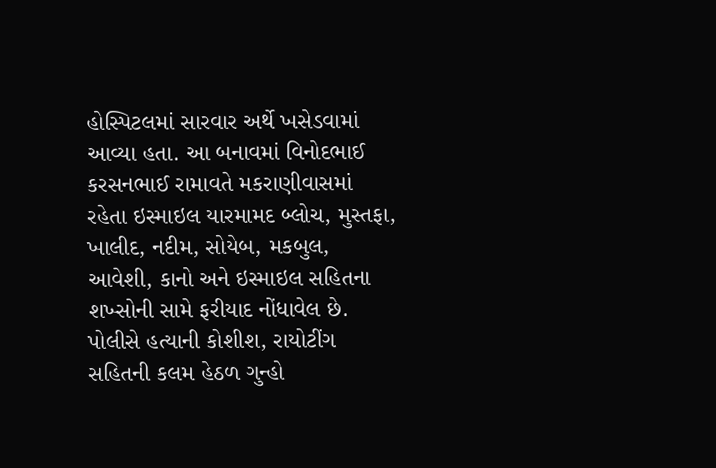હોસ્પિટલમાં સારવાર અર્થે ખસેડવામાં આવ્યા હતા. આ બનાવમાં વિનોદભાઈ કરસનભાઈ રામાવતે મકરાણીવાસમાં રહેતા ઇસ્માઇલ યારમામદ બ્લોચ, મુસ્તફા, ખાલીદ, નદીમ, સોયેબ, મકબુલ, આવેશી, કાનો અને ઇસ્માઇલ સહિતના શખ્સોની સામે ફરીયાદ નોંધાવેલ છે. પોલીસે હત્યાની કોશીશ, રાયોટીંગ સહિતની કલમ હેઠળ ગુન્હો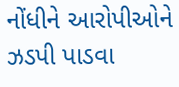નોંધીને આરોપીઓને ઝડપી પાડવા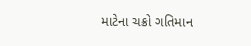માટેના ચક્રો ગતિમાન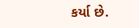કર્યા છે.